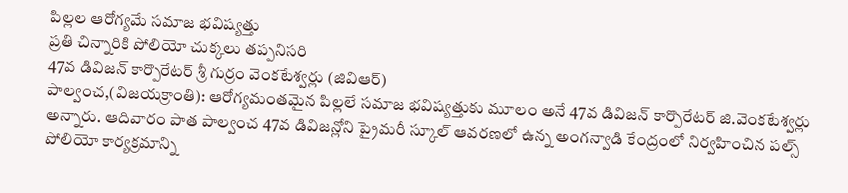పిల్లల ఆరోగ్యమే సమాజ భవిష్యత్తు
ప్రతి చిన్నారికి పోలియో చుక్కలు తప్పనిసరి
47వ డివిజన్ కార్పొరేటర్ శ్రీ గుర్రం వెంకటేశ్వర్లు (జివిఆర్)
పాల్వంచ,(విజయక్రాంతి): ఆరోగ్యమంతమైన పిల్లలే సమాజ భవిష్యత్తుకు మూలం అనే 47వ డివిజన్ కార్పొరేటర్ జి.వెంకటేశ్వర్లు అన్నారు. ఆదివారం పాత పాల్వంచ 47వ డివిజన్లోని ప్రైమరీ స్కూల్ ఆవరణలో ఉన్న అంగన్వాడి కేంద్రంలో నిర్వహించిన పల్స్ పోలియో కార్యక్రమాన్ని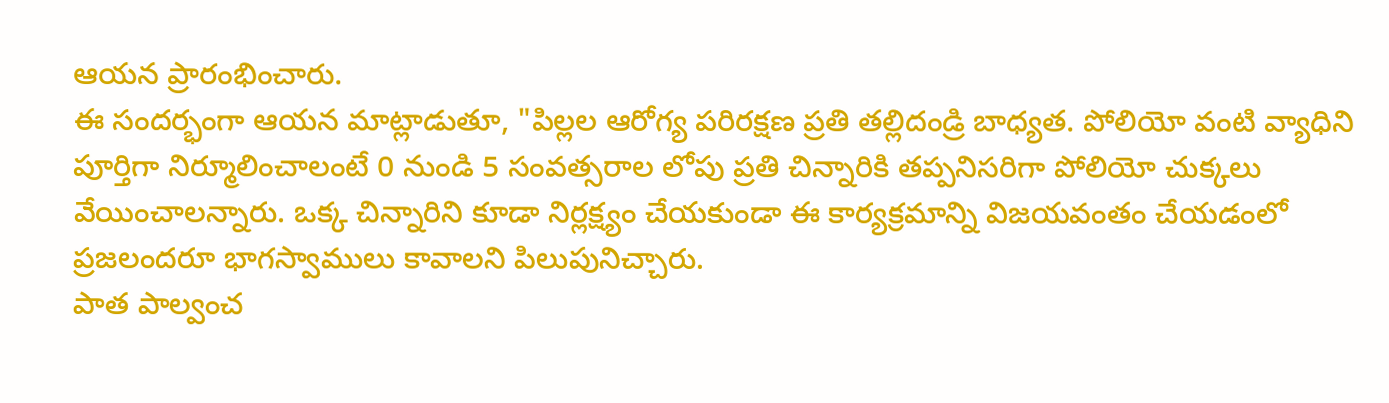ఆయన ప్రారంభించారు.
ఈ సందర్భంగా ఆయన మాట్లాడుతూ, "పిల్లల ఆరోగ్య పరిరక్షణ ప్రతి తల్లిదండ్రి బాధ్యత. పోలియో వంటి వ్యాధిని పూర్తిగా నిర్మూలించాలంటే 0 నుండి 5 సంవత్సరాల లోపు ప్రతి చిన్నారికి తప్పనిసరిగా పోలియో చుక్కలు వేయించాలన్నారు. ఒక్క చిన్నారిని కూడా నిర్లక్ష్యం చేయకుండా ఈ కార్యక్రమాన్ని విజయవంతం చేయడంలో ప్రజలందరూ భాగస్వాములు కావాలని పిలుపునిచ్చారు.
పాత పాల్వంచ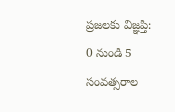ప్రజలకు విజ్ఞప్తి:
0 నుండి 5 సంవత్సరాల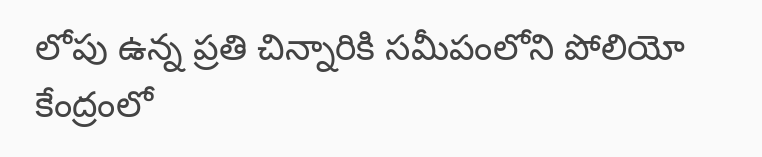లోపు ఉన్న ప్రతి చిన్నారికి సమీపంలోని పోలియో కేంద్రంలో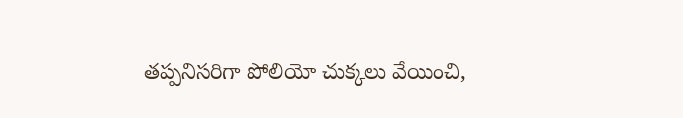తప్పనిసరిగా పోలియో చుక్కలు వేయించి,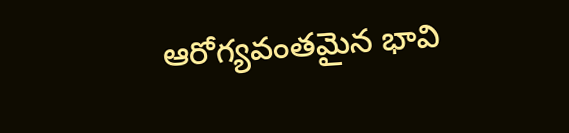ఆరోగ్యవంతమైన భావి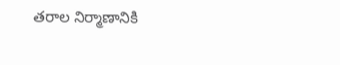తరాల నిర్మాణానికి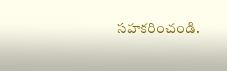సహకరించండి.